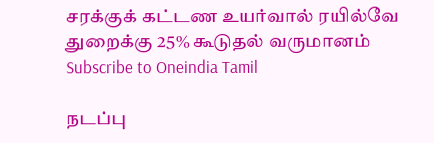சரக்குக் கட்டண உயர்வால் ரயில்வே துறைக்கு 25% கூடுதல் வருமானம்
Subscribe to Oneindia Tamil

நடப்பு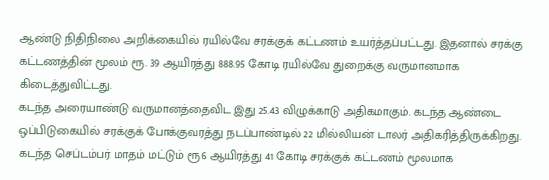ஆண்டு நிதிநிலை அறிக்கையில் ரயில்வே சரக்குக் கட்டணம் உயர்த்தப்பட்டது. இதனால் சரக்கு கட்டணத்தின் மூலம் ரூ. 39 ஆயிரத்து 888.95 கோடி ரயில்வே துறைக்கு வருமானமாக கிடைத்துவிட்டது.
கடந்த அரையாண்டு வருமானத்தைவிட இது 25.43 விழுக்காடு அதிகமாகும். கடந்த ஆண்டை ஒப்பிடுகையில் சரக்குக் போக்குவரத்து நடப்பாண்டில் 22 மில்லியன் டாலர் அதிகரித்திருக்கிறது.
கடந்த செப்டம்பர் மாதம் மட்டும் ரூ6 ஆயிரத்து 41 கோடி சரக்குக் கட்டணம் மூலமாக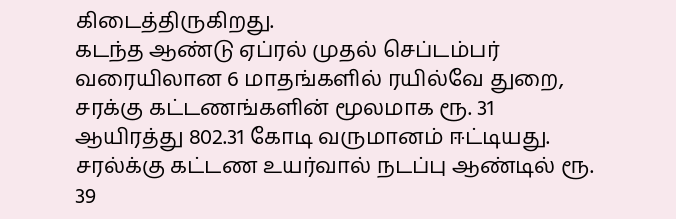கிடைத்திருகிறது.
கடந்த ஆண்டு ஏப்ரல் முதல் செப்டம்பர் வரையிலான 6 மாதங்களில் ரயில்வே துறை, சரக்கு கட்டணங்களின் மூலமாக ரூ. 31 ஆயிரத்து 802.31 கோடி வருமானம் ஈட்டியது. சரல்க்கு கட்டண உயர்வால் நடப்பு ஆண்டில் ரூ. 39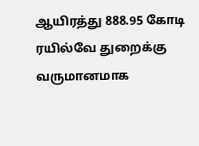ஆயிரத்து 888.95 கோடி ரயில்வே துறைக்கு வருமானமாக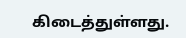கிடைத்துள்ளது.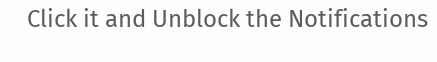Click it and Unblock the Notifications